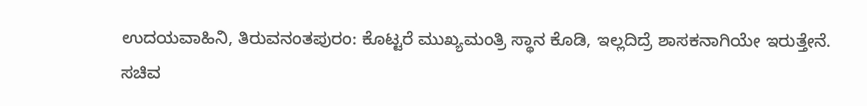ಉದಯವಾಹಿನಿ, ತಿರುವನಂತಪುರಂ: ಕೊಟ್ಟರೆ ಮುಖ್ಯಮಂತ್ರಿ ಸ್ಥಾನ ಕೊಡಿ, ಇಲ್ಲದಿದ್ರೆ ಶಾಸಕನಾಗಿಯೇ ಇರುತ್ತೇನೆ. ಸಚಿವ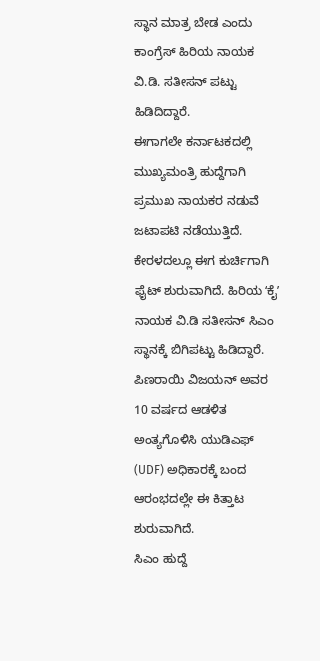ಸ್ಥಾನ ಮಾತ್ರ ಬೇಡ ಎಂದು ಕಾಂಗ್ರೆಸ್‌ ಹಿರಿಯ ನಾಯಕ ವಿ.ಡಿ. ಸತೀಸನ್ ಪಟ್ಟು ಹಿಡಿದಿದ್ದಾರೆ.
ಈಗಾಗಲೇ ಕರ್ನಾಟಕದಲ್ಲಿ ಮುಖ್ಯಮಂತ್ರಿ ಹುದ್ದೆಗಾಗಿ ಪ್ರಮುಖ ನಾಯಕರ ನಡುವೆ ಜಟಾಪಟಿ ನಡೆಯುತ್ತಿದೆ. ಕೇರಳದಲ್ಲೂ ಈಗ ಕುರ್ಚಿಗಾಗಿ ಫೈಟ್‌ ಶುರುವಾಗಿದೆ. ಹಿರಿಯ ʻಕೈʼ ನಾಯಕ ವಿ.ಡಿ ಸತೀಸನ್‌ ಸಿಎಂ ಸ್ಥಾನಕ್ಕೆ ಬಿಗಿಪಟ್ಟು ಹಿಡಿದ್ದಾರೆ. ಪಿಣರಾಯಿ ವಿಜಯನ್‌ ಅವರ 10 ವರ್ಷದ ಆಡಳಿತ ಅಂತ್ಯಗೊಳಿಸಿ ಯುಡಿಎಫ್‌ (UDF) ಅಧಿಕಾರಕ್ಕೆ ಬಂದ ಆರಂಭದಲ್ಲೇ ಈ ಕಿತ್ತಾಟ ಶುರುವಾಗಿದೆ.
ಸಿಎಂ ಹುದ್ದೆ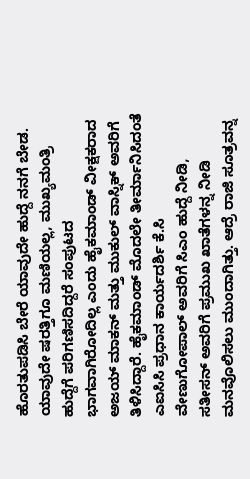ಹೊರತುಪಡಿಸಿ ಬೇರೆ ಯಾವುದೇ ಹುದ್ದೆ ನನಗೆ ಬೇಡ. ಯಾವುದೇ ಷರತ್ತಿಗೂ ಮಣಿಯಲ್ಲ, ಮುಖ್ಯಮಂತ್ರಿ ಹುದ್ದೆಗೆ ಪರಿಗಣಿಸದಿದ್ದರೆ ಸಂಪುಟದ ಭಾಗವಾಗಿರೋದಿಲ್ಲ ಎಂದು ಹೈಕಮಾಂಡ್ ವೀಕ್ಷಕರಾದ ಅಜಯ್ ಮಾಕನ್ ಮತ್ತು ಮುಕುಲ್ ವಾಸ್ನಿಕ್ ಅವರಿಗೆ ತಿಳಿಸಿದ್ದಾರೆ. ಹೈಕಮಾಂಡ್‌ ಮೊದಲೇ ತೀರ್ಮಾನಿಸಿದಂತೆ ಎಐಸಿಸಿ ಪ್ರಧಾನ ಕಾರ್ಯದರ್ಶಿ ಕೆ.ಸಿ ವೇಣುಗೋಪಾಲ್‌ ಅವರಿಗೆ ಸಿಎಂ ಹುದ್ದೆ ನೀಡಿ, ಸತೀಸನ್‌ ಅವರಿಗೆ ಪ್ರಮುಖ ಖಾತೆಗಳನ್ನ ನೀಡಿ ಮನವೊಲಿಸಲು ಮುಂದಾಗಿತ್ತು. ಆದ್ರೆ ರಾಜಿ ಸೂತ್ರವನ್ನ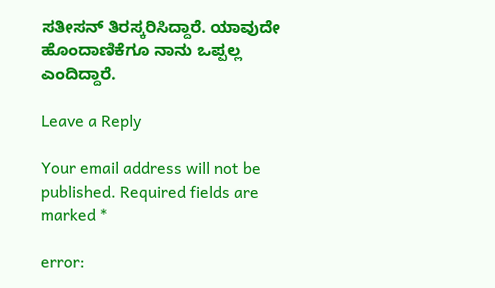ಸತೀಸನ್‌ ತಿರಸ್ಕರಿಸಿದ್ದಾರೆ. ಯಾವುದೇ ಹೊಂದಾಣಿಕೆಗೂ ನಾನು ಒಪ್ಪಲ್ಲ ಎಂದಿದ್ದಾರೆ.

Leave a Reply

Your email address will not be published. Required fields are marked *

error: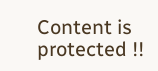Content is protected !!